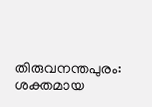തിരുവനന്തപുരം: ശക്തമായ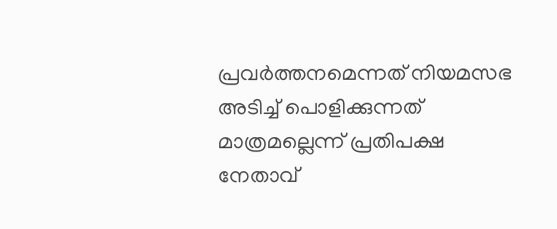പ്രവർത്തനമെന്നത് നിയമസഭ അടിച്ച് പൊളിക്കുന്നത് മാത്രമല്ലെന്ന് പ്രതിപക്ഷ നേതാവ്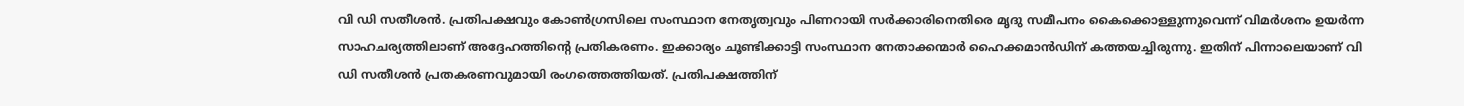വി ഡി സതീശൻ. പ്രതിപക്ഷവും കോൺഗ്രസിലെ സംസ്ഥാന നേതൃത്വവും പിണറായി സർക്കാരിനെതിരെ മൃദു സമീപനം കൈക്കൊള്ളുന്നുവെന്ന് വിമർശനം ഉയർന്ന സാഹചര്യത്തിലാണ് അദ്ദേഹത്തിന്റെ പ്രതികരണം. ഇക്കാര്യം ചൂണ്ടിക്കാട്ടി സംസ്ഥാന നേതാക്കന്മാർ ഹൈക്കമാൻഡിന് കത്തയച്ചിരുന്നു. ഇതിന് പിന്നാലെയാണ് വി ഡി സതീശൻ പ്രതകരണവുമായി രംഗത്തെത്തിയത്. പ്രതിപക്ഷത്തിന്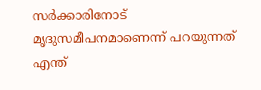സർക്കാരിനോട് മൃദുസമീപനമാണെന്ന് പറയുന്നത് എന്ത്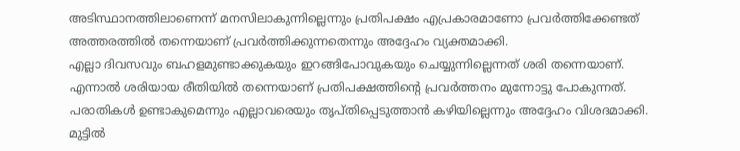അടിസ്ഥാനത്തിലാണെന്ന് മനസിലാകുന്നില്ലെന്നും പ്രതിപക്ഷം എപ്രകാരമാണോ പ്രവർത്തിക്കേണ്ടത് അത്തരത്തിൽ തന്നെയാണ് പ്രവർത്തിക്കുന്നതെന്നും അദ്ദേഹം വ്യക്തമാക്കി.
എല്ലാ ദിവസവും ബഹളമുണ്ടാക്കുകയും ഇറങ്ങിപോവുകയും ചെയ്യുന്നില്ലെന്നത് ശരി തന്നെയാണ്. എന്നാൽ ശരിയായ രീതിയിൽ തന്നെയാണ് പ്രതിപക്ഷത്തിന്റെ പ്രവർത്തനം മുന്നോട്ടു പോകുന്നത്. പരാതികൾ ഉണ്ടാകുമെന്നും എല്ലാവരെയും തൃപ്തിപ്പെടുത്താൻ കഴിയില്ലെന്നും അദ്ദേഹം വിശദമാക്കി.
മുട്ടിൽ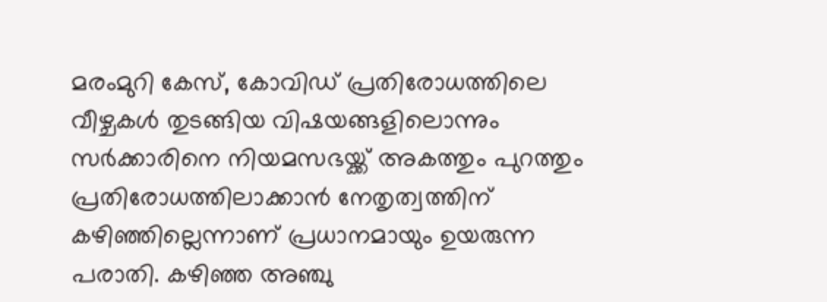മരംമുറി കേസ്, കോവിഡ് പ്രതിരോധത്തിലെ വീഴ്ചകൾ തുടങ്ങിയ വിഷയങ്ങളിലൊന്നും സർക്കാരിനെ നിയമസഭയ്ക്ക് അകത്തും പുറത്തും പ്രതിരോധത്തിലാക്കാൻ നേതൃത്വത്തിന് കഴിഞ്ഞില്ലെന്നാണ് പ്രധാനമായും ഉയരുന്ന പരാതി. കഴിഞ്ഞ അഞ്ചു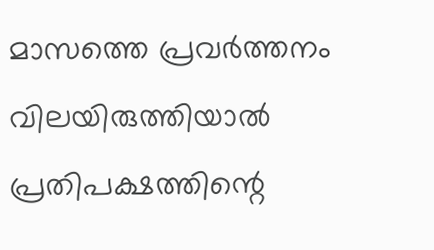മാസത്തെ പ്രവർത്തനം വിലയിരുത്തിയാൽ പ്രതിപക്ഷത്തിന്റെ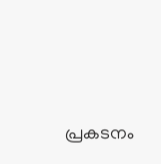പ്രകടനം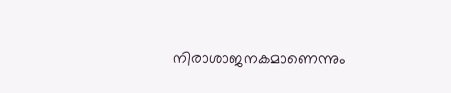നിരാശാജനകമാണെന്നും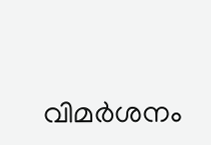വിമർശനം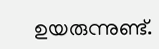ഉയരുന്നുണ്ട്.